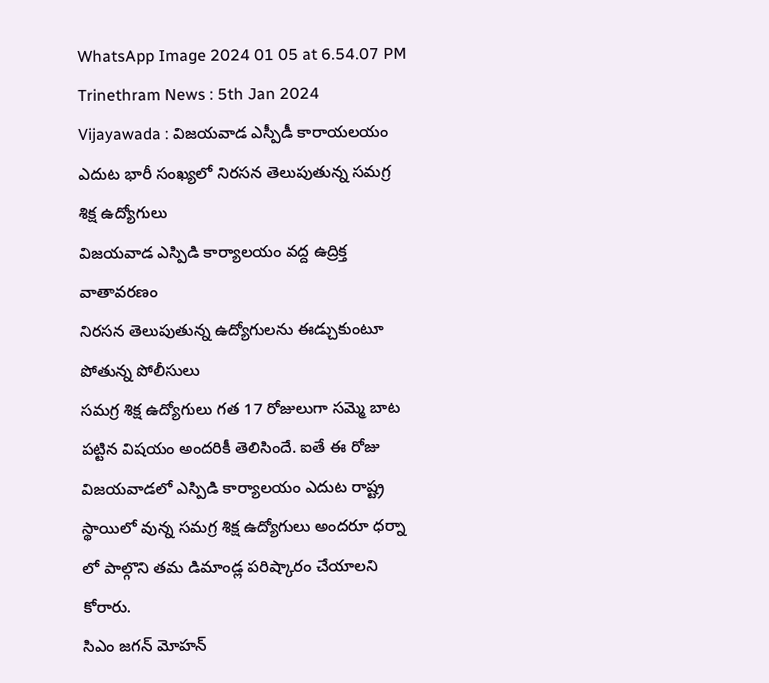WhatsApp Image 2024 01 05 at 6.54.07 PM
Trinethram News : 5th Jan 2024
Vijayawada : విజయవాడ ఎస్పీడీ కారాయలయం ఎదుట భారీ సంఖ్యలో నిరసన తెలుపుతున్న సమగ్ర శిక్ష ఉద్యోగులు
విజయవాడ ఎస్పిడి కార్యాలయం వద్ద ఉద్రిక్త వాతావరణం
నిరసన తెలుపుతున్న ఉద్యోగులను ఈడ్చుకుంటూ పోతున్న పోలీసులు
సమగ్ర శిక్ష ఉద్యోగులు గత 17 రోజులుగా సమ్మె బాట పట్టిన విషయం అందరికీ తెలిసిందే. ఐతే ఈ రోజు విజయవాడలో ఎస్పిడి కార్యాలయం ఎదుట రాష్ట్ర స్థాయిలో వున్న సమగ్ర శిక్ష ఉద్యోగులు అందరూ ధర్నా లో పాల్గొని తమ డిమాండ్ల పరిష్కారం చేయాలని కోరారు.
సిఎం జగన్ మోహన్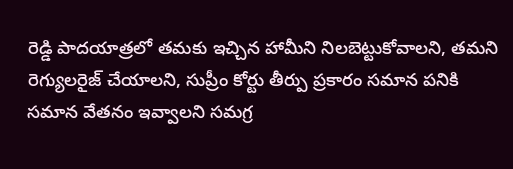రెడ్డి పాదయాత్రలో తమకు ఇచ్చిన హామీని నిలబెట్టుకోవాలని, తమని రెగ్యులరైజ్ చేయాలని, సుప్రీం కోర్టు తీర్పు ప్రకారం సమాన పనికి సమాన వేతనం ఇవ్వాలని సమగ్ర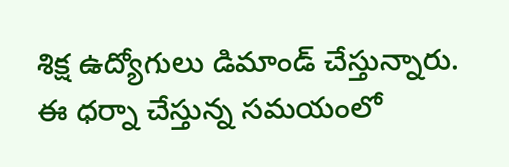శిక్ష ఉద్యోగులు డిమాండ్ చేస్తున్నారు.
ఈ ధర్నా చేస్తున్న సమయంలో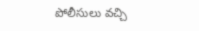పోలీసులు వచ్చి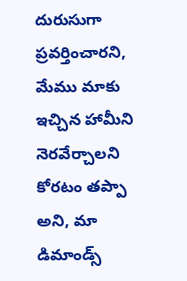దురుసుగా ప్రవర్తించారని, మేము మాకు ఇచ్చిన హామీని నెరవేర్చాలని కోరటం తప్పా అని, మా డిమాండ్స్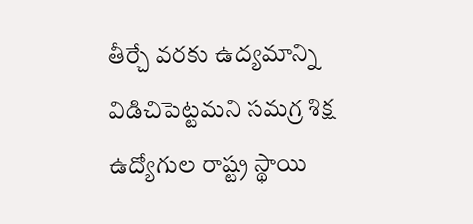తీర్చే వరకు ఉద్యమాన్ని విడిచిపెట్టమని సమగ్ర శిక్ష ఉద్యోగుల రాష్ట్ర స్థాయి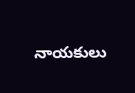నాయకులు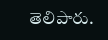తెలిపారు.